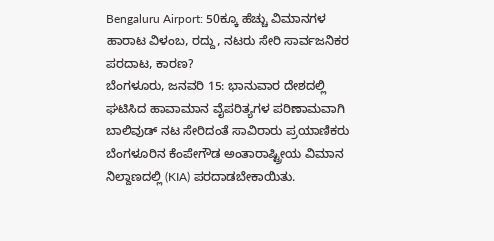Bengaluru Airport: 50ಕ್ಕೂ ಹೆಚ್ಚು ವಿಮಾನಗಳ ಹಾರಾಟ ವಿಳಂಬ, ರದ್ದು, ನಟರು ಸೇರಿ ಸಾರ್ವಜನಿಕರ ಪರದಾಟ, ಕಾರಣ?
ಬೆಂಗಳೂರು, ಜನವರಿ 15: ಭಾನುವಾರ ದೇಶದಲ್ಲಿ ಘಟಿಸಿದ ಹಾವಾಮಾನ ವೈಪರಿತ್ಯಗಳ ಪರಿಣಾಮವಾಗಿ ಬಾಲಿವುಡ್ ನಟ ಸೇರಿದಂತೆ ಸಾವಿರಾರು ಪ್ರಯಾಣಿಕರು ಬೆಂಗಳೂರಿನ ಕೆಂಪೇಗೌಡ ಅಂತಾರಾಷ್ಟ್ರೀಯ ವಿಮಾನ ನಿಲ್ದಾಣದಲ್ಲಿ (KIA) ಪರದಾಡಬೇಕಾಯಿತು.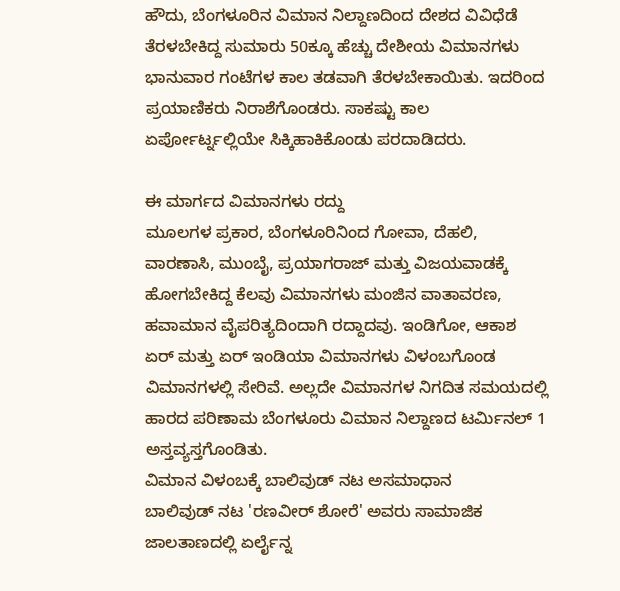ಹೌದು, ಬೆಂಗಳೂರಿನ ವಿಮಾನ ನಿಲ್ದಾಣದಿಂದ ದೇಶದ ವಿವಿಧೆಡೆ ತೆರಳಬೇಕಿದ್ದ ಸುಮಾರು 50ಕ್ಕೂ ಹೆಚ್ಚು ದೇಶೀಯ ವಿಮಾನಗಳು ಭಾನುವಾರ ಗಂಟೆಗಳ ಕಾಲ ತಡವಾಗಿ ತೆರಳಬೇಕಾಯಿತು. ಇದರಿಂದ ಪ್ರಯಾಣಿಕರು ನಿರಾಶೆಗೊಂಡರು. ಸಾಕಷ್ಟು ಕಾಲ ಏರ್ಪೋರ್ಟ್ನಲ್ಲಿಯೇ ಸಿಕ್ಕಿಹಾಕಿಕೊಂಡು ಪರದಾಡಿದರು.

ಈ ಮಾರ್ಗದ ವಿಮಾನಗಳು ರದ್ದು
ಮೂಲಗಳ ಪ್ರಕಾರ, ಬೆಂಗಳೂರಿನಿಂದ ಗೋವಾ, ದೆಹಲಿ, ವಾರಣಾಸಿ, ಮುಂಬೈ, ಪ್ರಯಾಗರಾಜ್ ಮತ್ತು ವಿಜಯವಾಡಕ್ಕೆ ಹೋಗಬೇಕಿದ್ದ ಕೆಲವು ವಿಮಾನಗಳು ಮಂಜಿನ ವಾತಾವರಣ, ಹವಾಮಾನ ವೈಪರಿತ್ಯದಿಂದಾಗಿ ರದ್ದಾದವು. ಇಂಡಿಗೋ, ಆಕಾಶ ಏರ್ ಮತ್ತು ಏರ್ ಇಂಡಿಯಾ ವಿಮಾನಗಳು ವಿಳಂಬಗೊಂಡ ವಿಮಾನಗಳಲ್ಲಿ ಸೇರಿವೆ. ಅಲ್ಲದೇ ವಿಮಾನಗಳ ನಿಗದಿತ ಸಮಯದಲ್ಲಿ ಹಾರದ ಪರಿಣಾಮ ಬೆಂಗಳೂರು ವಿಮಾನ ನಿಲ್ದಾಣದ ಟರ್ಮಿನಲ್ 1 ಅಸ್ತವ್ಯಸ್ತಗೊಂಡಿತು.
ವಿಮಾನ ವಿಳಂಬಕ್ಕೆ ಬಾಲಿವುಡ್ ನಟ ಅಸಮಾಧಾನ
ಬಾಲಿವುಡ್ ನಟ 'ರಣವೀರ್ ಶೋರೆ' ಅವರು ಸಾಮಾಜಿಕ ಜಾಲತಾಣದಲ್ಲಿ ಏರ್ಲೈನ್ನ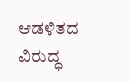ಆಡಳಿತದ ವಿರುದ್ಧ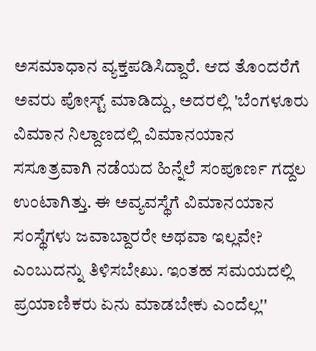ಅಸಮಾಧಾನ ವ್ಯಕ್ತಪಡಿಸಿದ್ದಾರೆ. ಆದ ತೊಂದರೆಗೆ ಅವರು ಪೋಸ್ಟ್ ಮಾಡಿದ್ದು, ಅದರಲ್ಲಿ 'ಬೆಂಗಳೂರು ವಿಮಾನ ನಿಲ್ದಾಣದಲ್ಲಿ ವಿಮಾನಯಾನ ಸಸೂತ್ರವಾಗಿ ನಡೆಯದ ಹಿನ್ನೆಲೆ ಸಂಪೂರ್ಣ ಗದ್ದಲ ಉಂಟಾಗಿತ್ತು. ಈ ಅವ್ಯವಸ್ಥೆಗೆ ವಿಮಾನಯಾನ ಸಂಸ್ಥೆಗಳು ಜವಾಬ್ದಾರರೇ ಅಥವಾ ಇಲ್ಲವೇ? ಎಂಬುದನ್ನು ತಿಳಿಸಬೇಖು. ಇಂತಹ ಸಮಯದಲ್ಲಿ ಪ್ರಯಾಣಿಕರು ಏನು ಮಾಡಬೇಕು ಎಂದೆಲ್ಲ''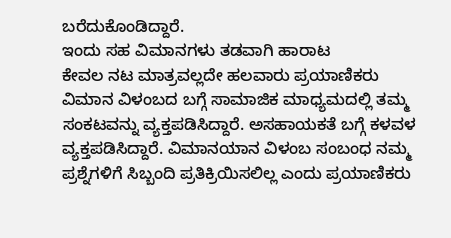ಬರೆದುಕೊಂಡಿದ್ದಾರೆ.
ಇಂದು ಸಹ ವಿಮಾನಗಳು ತಡವಾಗಿ ಹಾರಾಟ
ಕೇವಲ ನಟ ಮಾತ್ರವಲ್ಲದೇ ಹಲವಾರು ಪ್ರಯಾಣಿಕರು ವಿಮಾನ ವಿಳಂಬದ ಬಗ್ಗೆ ಸಾಮಾಜಿಕ ಮಾಧ್ಯಮದಲ್ಲಿ ತಮ್ಮ ಸಂಕಟವನ್ನು ವ್ಯಕ್ತಪಡಿಸಿದ್ದಾರೆ. ಅಸಹಾಯಕತೆ ಬಗ್ಗೆ ಕಳವಳ ವ್ಯಕ್ತಪಡಿಸಿದ್ದಾರೆ. ವಿಮಾನಯಾನ ವಿಳಂಬ ಸಂಬಂಧ ನಮ್ಮ ಪ್ರಶ್ನೆಗಳಿಗೆ ಸಿಬ್ಬಂದಿ ಪ್ರತಿಕ್ರಿಯಿಸಲಿಲ್ಲ ಎಂದು ಪ್ರಯಾಣಿಕರು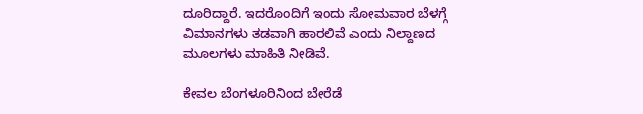ದೂರಿದ್ದಾರೆ. ಇದರೊಂದಿಗೆ ಇಂದು ಸೋಮವಾರ ಬೆಳಗ್ಗೆ ವಿಮಾನಗಳು ತಡವಾಗಿ ಹಾರಲಿವೆ ಎಂದು ನಿಲ್ದಾಣದ ಮೂಲಗಳು ಮಾಹಿತಿ ನೀಡಿವೆ.

ಕೇವಲ ಬೆಂಗಳೂರಿನಿಂದ ಬೇರೆಡೆ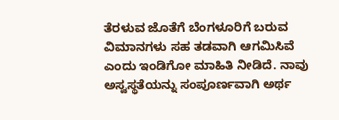ತೆರಳುವ ಜೊತೆಗೆ ಬೆಂಗಳೂರಿಗೆ ಬರುವ ವಿಮಾನಗಳು ಸಹ ತಡವಾಗಿ ಆಗಮಿಸಿವೆ ಎಂದು ಇಂಡಿಗೋ ಮಾಹಿತಿ ನೀಡಿದೆ. ನಾವು ಅಸ್ವಸ್ಥತೆಯನ್ನು ಸಂಪೂರ್ಣವಾಗಿ ಅರ್ಥ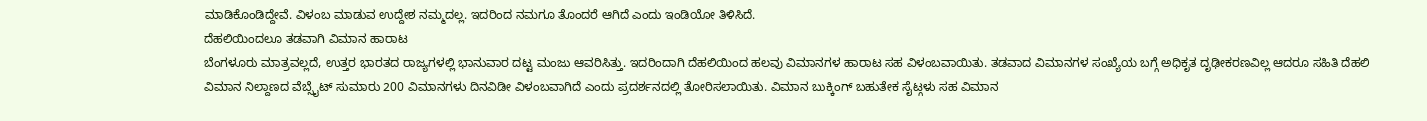ಮಾಡಿಕೊಂಡಿದ್ದೇವೆ. ವಿಳಂಬ ಮಾಡುವ ಉದ್ದೇಶ ನಮ್ಮದಲ್ಲ. ಇದರಿಂದ ನಮಗೂ ತೊಂದರೆ ಆಗಿದೆ ಎಂದು ಇಂಡಿಯೋ ತಿಳಿಸಿದೆ.
ದೆಹಲಿಯಿಂದಲೂ ತಡವಾಗಿ ವಿಮಾನ ಹಾರಾಟ
ಬೆಂಗಳೂರು ಮಾತ್ರವಲ್ಲದೆ, ಉತ್ತರ ಭಾರತದ ರಾಜ್ಯಗಳಲ್ಲಿ ಭಾನುವಾರ ದಟ್ಟ ಮಂಜು ಆವರಿಸಿತ್ತು. ಇದರಿಂದಾಗಿ ದೆಹಲಿಯಿಂದ ಹಲವು ವಿಮಾನಗಳ ಹಾರಾಟ ಸಹ ವಿಳಂಬವಾಯಿತು. ತಡವಾದ ವಿಮಾನಗಳ ಸಂಖ್ಯೆಯ ಬಗ್ಗೆ ಅಧಿಕೃತ ದೃಢೀಕರಣವಿಲ್ಲ ಆದರೂ ಸಹಿತಿ ದೆಹಲಿ ವಿಮಾನ ನಿಲ್ದಾಣದ ವೆಬ್ಸೈಟ್ ಸುಮಾರು 200 ವಿಮಾನಗಳು ದಿನವಿಡೀ ವಿಳಂಬವಾಗಿದೆ ಎಂದು ಪ್ರದರ್ಶನದಲ್ಲಿ ತೋರಿಸಲಾಯಿತು. ವಿಮಾನ ಬುಕ್ಕಿಂಗ್ ಬಹುತೇಕ ಸೈಟ್ಗಳು ಸಹ ವಿಮಾನ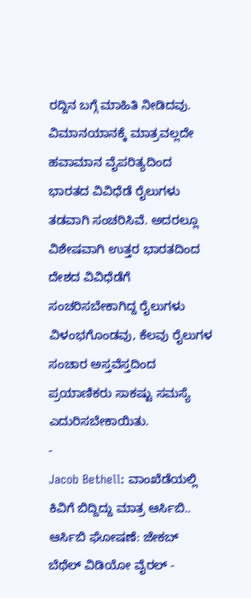ರದ್ದಿನ ಬಗ್ಗೆ ಮಾಹಿತಿ ನೀಡಿದವು.
ವಿಮಾನಯಾನಕ್ಕೆ ಮಾತ್ರವಲ್ಲದೇ ಹವಾಮಾನ ವೈಪರಿತ್ಯದಿಂದ ಭಾರತದ ವಿವಿಧೆಡೆ ರೈಲುಗಳು ತಡವಾಗಿ ಸಂಚರಿಸಿವೆ. ಅದರಲ್ಲೂ ವಿಶೇಷವಾಗಿ ಉತ್ತರ ಭಾರತದಿಂದ ದೇಶದ ವಿವಿಧೆಡೆಗೆ ಸಂಚರಿಸಬೇಕಾಗಿದ್ದ ರೈಲುಗಳು ವಿಳಂಭಗೊಂಡವು, ಕೆಲವು ರೈಲುಗಳ ಸಂಚಾರ ಅಸ್ತವೆಸ್ತದಿಂದ ಪ್ರಯಾಣಿಕರು ಸಾಕಷ್ಟು ಸಮಸ್ಯೆ ಎದುರಿಸಬೇಕಾಯಿತು.
-
Jacob Bethell: ವಾಂಖೆಡೆಯಲ್ಲಿ ಕಿವಿಗೆ ಬಿದ್ದಿದ್ದು ಮಾತ್ರ ಆರ್ಸಿಬಿ.. ಆರ್ಸಿಬಿ ಘೋಷಣೆ: ಜೇಕಬ್ ಬೆಥೆಲ್ ವಿಡಿಯೋ ವೈರಲ್ -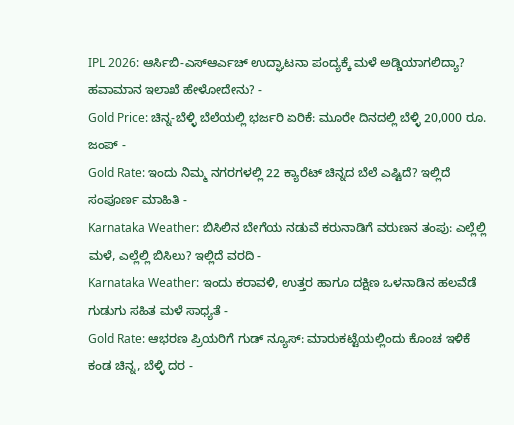IPL 2026: ಆರ್ಸಿಬಿ-ಎಸ್ಆರ್ಎಚ್ ಉದ್ಘಾಟನಾ ಪಂದ್ಯಕ್ಕೆ ಮಳೆ ಅಡ್ಡಿಯಾಗಲಿದ್ಯಾ? ಹವಾಮಾನ ಇಲಾಖೆ ಹೇಳೋದೇನು? -
Gold Price: ಚಿನ್ನ-ಬೆಳ್ಳಿ ಬೆಲೆಯಲ್ಲಿ ಭರ್ಜರಿ ಏರಿಕೆ: ಮೂರೇ ದಿನದಲ್ಲಿ ಬೆಳ್ಳಿ 20,000 ರೂ. ಜಂಪ್ -
Gold Rate: ಇಂದು ನಿಮ್ಮ ನಗರಗಳಲ್ಲಿ 22 ಕ್ಯಾರೆಟ್ ಚಿನ್ನದ ಬೆಲೆ ಎಷ್ಟಿದೆ? ಇಲ್ಲಿದೆ ಸಂಪೂರ್ಣ ಮಾಹಿತಿ -
Karnataka Weather: ಬಿಸಿಲಿನ ಬೇಗೆಯ ನಡುವೆ ಕರುನಾಡಿಗೆ ವರುಣನ ತಂಪು: ಎಲ್ಲೆಲ್ಲಿ ಮಳೆ, ಎಲ್ಲೆಲ್ಲಿ ಬಿಸಿಲು? ಇಲ್ಲಿದೆ ವರದಿ -
Karnataka Weather: ಇಂದು ಕರಾವಳಿ, ಉತ್ತರ ಹಾಗೂ ದಕ್ಷಿಣ ಒಳನಾಡಿನ ಹಲವೆಡೆ ಗುಡುಗು ಸಹಿತ ಮಳೆ ಸಾಧ್ಯತೆ -
Gold Rate: ಆಭರಣ ಪ್ರಿಯರಿಗೆ ಗುಡ್ ನ್ಯೂಸ್: ಮಾರುಕಟ್ಟೆಯಲ್ಲಿಂದು ಕೊಂಚ ಇಳಿಕೆ ಕಂಡ ಚಿನ್ನ, ಬೆಳ್ಳಿ ದರ -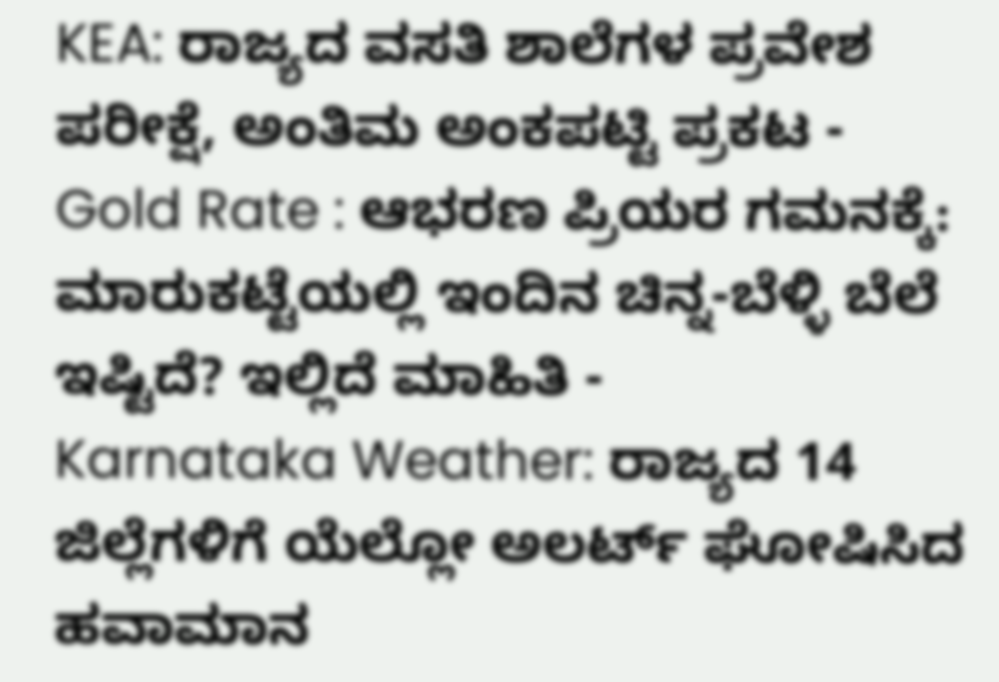KEA: ರಾಜ್ಯದ ವಸತಿ ಶಾಲೆಗಳ ಪ್ರವೇಶ ಪರೀಕ್ಷೆ, ಅಂತಿಮ ಅಂಕಪಟ್ಟಿ ಪ್ರಕಟ -
Gold Rate : ಆಭರಣ ಪ್ರಿಯರ ಗಮನಕ್ಕೆ: ಮಾರುಕಟ್ಟೆಯಲ್ಲಿ ಇಂದಿನ ಚಿನ್ನ-ಬೆಳ್ಳಿ ಬೆಲೆ ಇಷ್ಟಿದೆ? ಇಲ್ಲಿದೆ ಮಾಹಿತಿ -
Karnataka Weather: ರಾಜ್ಯದ 14 ಜಿಲ್ಲೆಗಳಿಗೆ ಯೆಲ್ಲೋ ಅಲರ್ಟ್ ಘೋಷಿಸಿದ ಹವಾಮಾನ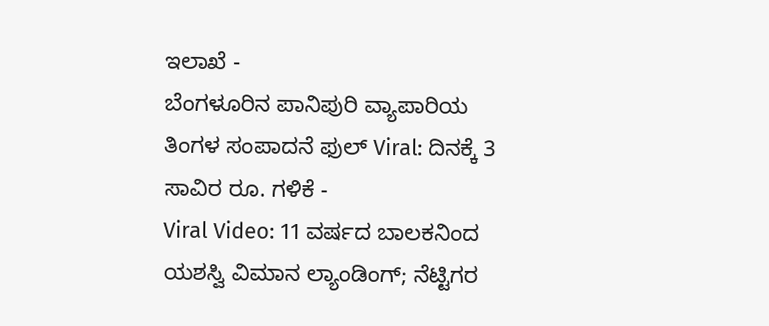ಇಲಾಖೆ -
ಬೆಂಗಳೂರಿನ ಪಾನಿಪುರಿ ವ್ಯಾಪಾರಿಯ ತಿಂಗಳ ಸಂಪಾದನೆ ಫುಲ್ Viral: ದಿನಕ್ಕೆ 3 ಸಾವಿರ ರೂ. ಗಳಿಕೆ -
Viral Video: 11 ವರ್ಷದ ಬಾಲಕನಿಂದ ಯಶಸ್ವಿ ವಿಮಾನ ಲ್ಯಾಂಡಿಂಗ್; ನೆಟ್ಟಿಗರ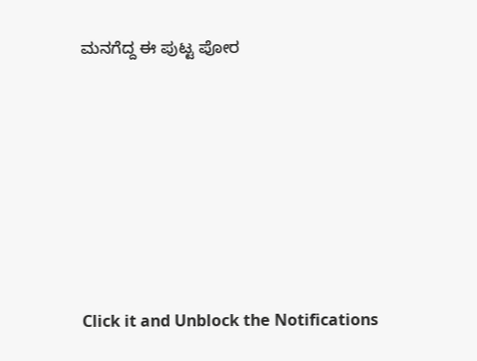ಮನಗೆದ್ದ ಈ ಪುಟ್ಟ ಪೋರ












Click it and Unblock the Notifications